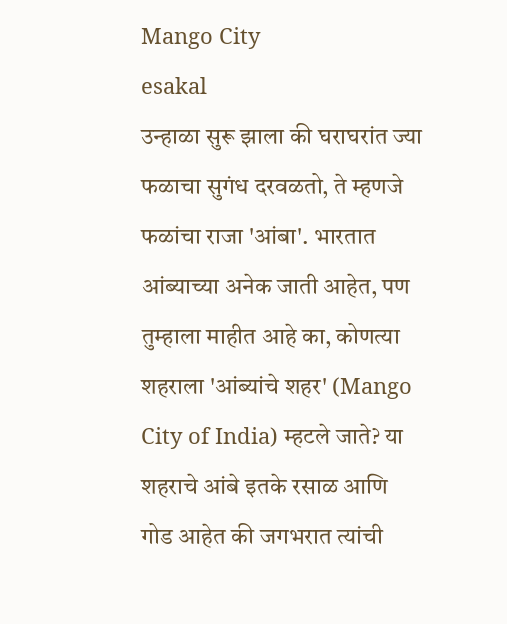Mango City
esakal
उन्हाळा सुरू झाला की घराघरांत ज्या फळाचा सुगंध दरवळतो, ते म्हणजे फळांचा राजा 'आंबा'. भारतात आंब्याच्या अनेक जाती आहेत, पण तुम्हाला माहीत आहे का, कोणत्या शहराला 'आंब्यांचे शहर' (Mango City of India) म्हटले जाते? या शहराचे आंबे इतके रसाळ आणि गोड आहेत की जगभरात त्यांची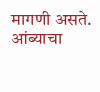मागणी असते.
आंब्याचा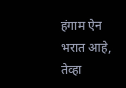हंगाम ऐन भरात आहे, तेव्हा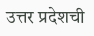उत्तर प्रदेशची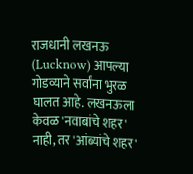राजधानी लखनऊ (Lucknow) आपल्या गोडव्याने सर्वांना भुरळ घालत आहे. लखनऊला केवळ 'नवाबांचे शहर' नाही, तर 'आंब्यांचे शहर'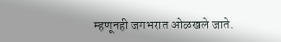म्हणूनही जगभरात ओळखले जाते.